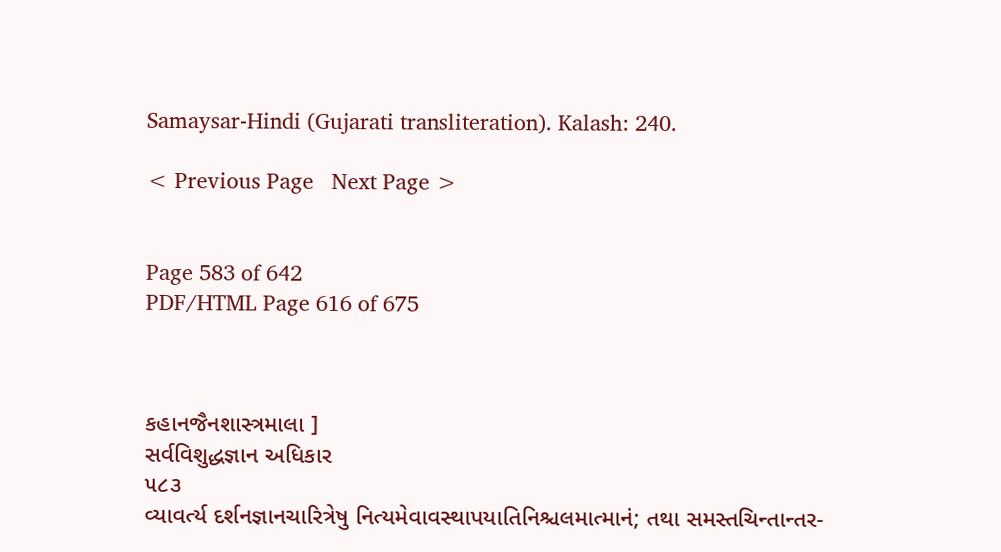Samaysar-Hindi (Gujarati transliteration). Kalash: 240.

< Previous Page   Next Page >


Page 583 of 642
PDF/HTML Page 616 of 675



કહાનજૈનશાસ્ત્રમાલા ]
સર્વવિશુદ્ધજ્ઞાન અધિકાર
૫૮૩
વ્યાવર્ત્ય દર્શનજ્ઞાનચારિત્રેષુ નિત્યમેવાવસ્થાપયાતિનિશ્ચલમાત્માનં; તથા સમસ્તચિન્તાન્તર-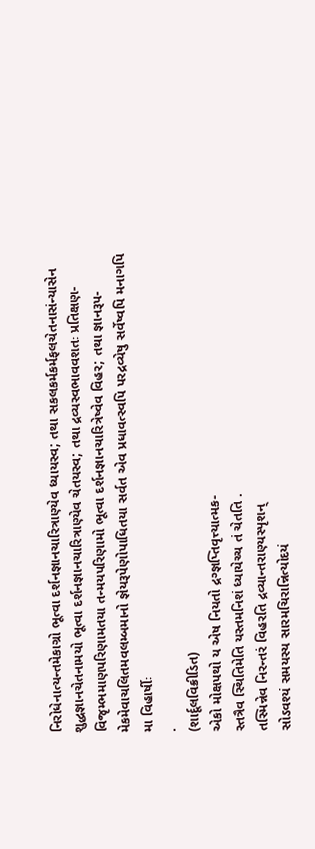નિરોધેનાત્યન્તમેકાગ્રો ભૂત્વા દર્શનજ્ઞાનચારિત્રાણ્યેવ ધ્યાયસ્વ; તથા સકલકર્મકર્મફલચેતનાસંન્યાસેન
શુદ્ધજ્ઞાનચેતનામયો ભૂત્વા દર્શનજ્ઞાનચારિત્રાણ્યેવ ચેતયસ્વ; તથા દ્રવ્યસ્વભાવવશતઃ પ્રતિક્ષણ-
વિજૃમ્ભમાણપરિણામતયા તન્મયપરિણામો ભૂત્વા દર્શનજ્ઞાનચારિત્રેષ્વેવ વિહર; તથા જ્ઞાનરૂપ-
મેકમેવાચલિતમવલમ્બમાનો જ્ઞેયરૂપેણોપાધિતયા સર્વત એવ પ્રધાવત્સ્વપિ પરદ્રવ્યેષુ સર્વેષ્વપિ મનાગપિ
મા વિહાર્ષીઃ
.
(શાર્દૂલવિક્રીડિત)
એકો મોક્ષપથો ય એષ નિયતો દ્રગ્જ્ઞપ્તિવૃત્ત્યાત્મક-
સ્તત્રૈવ સ્થિતિમેતિ યસ્તમનિશં ધ્યાયેચ્ચ તં ચેતતિ .
તસ્મિન્નેવ નિરન્તરં વિહરતિ દ્રવ્યાન્તરાણ્યસ્પૃશન્
સોઽવશ્યં સમયસ્ય સારમચિરાન્નિત્યોદયં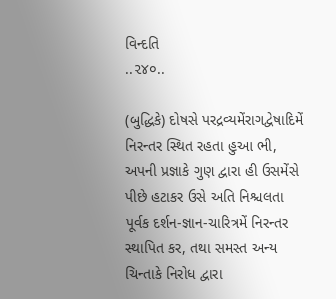વિન્દતિ
..૨૪૦..

(બુદ્ધિકે) દોષસે પરદ્રવ્યમેંરાગદ્વેષાદિમેં નિરન્તર સ્થિત રહતા હુઆ ભી, અપની પ્રજ્ઞાકે ગુણ દ્વારા હી ઉસમેંસે પીછે હટાકર ઉસે અતિ નિશ્ચલતા પૂર્વક દર્શન-જ્ઞાન-ચારિત્રમેં નિરન્તર સ્થાપિત કર, તથા સમસ્ત અન્ય ચિન્તાકે નિરોધ દ્વારા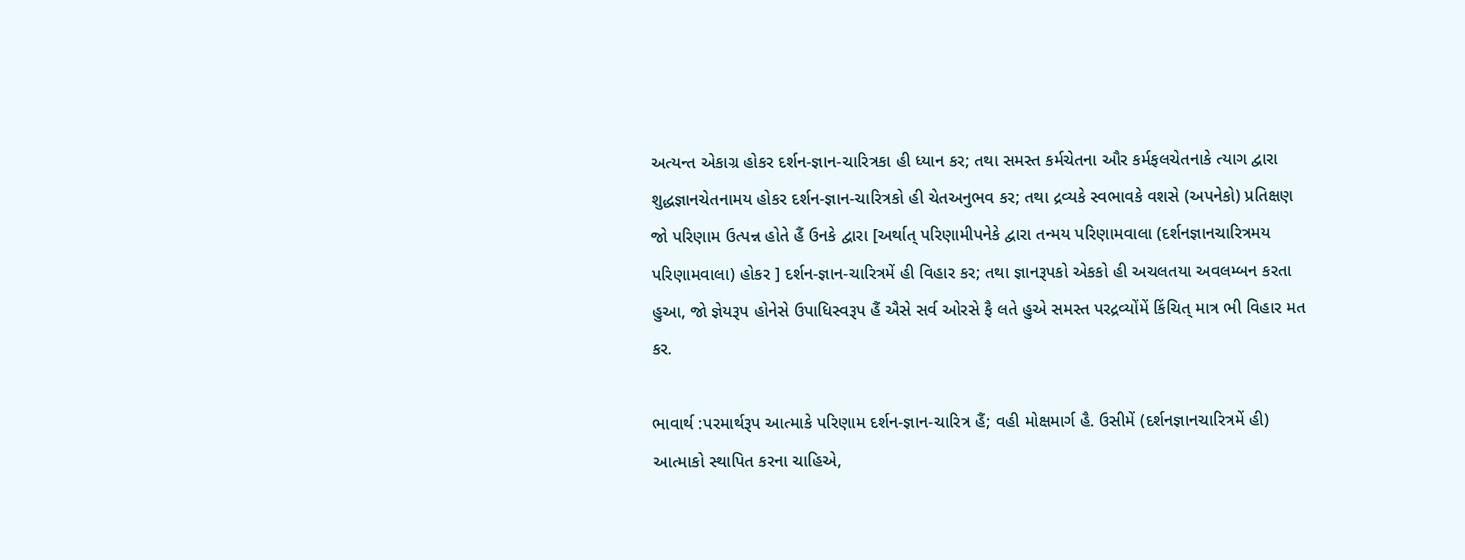અત્યન્ત એકાગ્ર હોકર દર્શન-જ્ઞાન-ચારિત્રકા હી ધ્યાન કર; તથા સમસ્ત કર્મચેતના ઔર કર્મફલચેતનાકે ત્યાગ દ્વારા શુદ્ધજ્ઞાનચેતનામય હોકર દર્શન-જ્ઞાન-ચારિત્રકો હી ચેતઅનુભવ કર; તથા દ્રવ્યકે સ્વભાવકે વશસે (અપનેકો) પ્રતિક્ષણ જો પરિણામ ઉત્પન્ન હોતે હૈં ઉનકે દ્વારા [અર્થાત્ પરિણામીપનેકે દ્વારા તન્મય પરિણામવાલા (દર્શનજ્ઞાનચારિત્રમય પરિણામવાલા) હોકર ] દર્શન-જ્ઞાન-ચારિત્રમેં હી વિહાર કર; તથા જ્ઞાનરૂપકો એકકો હી અચલતયા અવલમ્બન કરતા હુઆ, જો જ્ઞેયરૂપ હોનેસે ઉપાધિસ્વરૂપ હૈં ઐસે સર્વ ઓરસે ફૈ લતે હુએ સમસ્ત પરદ્રવ્યોંમેં કિંચિત્ માત્ર ભી વિહાર મત કર.

ભાવાર્થ :પરમાર્થરૂપ આત્માકે પરિણામ દર્શન-જ્ઞાન-ચારિત્ર હૈં; વહી મોક્ષમાર્ગ હૈ. ઉસીમેં (દર્શનજ્ઞાનચારિત્રમેં હી) આત્માકો સ્થાપિત કરના ચાહિએ,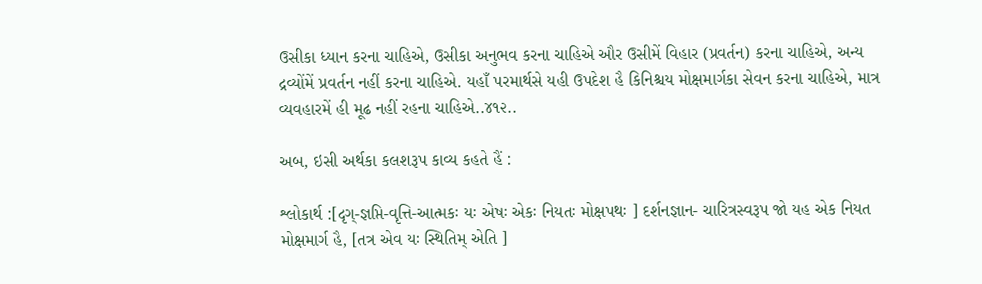ઉસીકા ધ્યાન કરના ચાહિએ, ઉસીકા અનુભવ કરના ચાહિએ ઔર ઉસીમેં વિહાર (પ્રવર્તન) કરના ચાહિએ, અન્ય દ્રવ્યોંમેં પ્રવર્તન નહીં કરના ચાહિએ. યહાઁ પરમાર્થસે યહી ઉપદેશ હૈ કિનિશ્ચય મોક્ષમાર્ગકા સેવન કરના ચાહિએ, માત્ર વ્યવહારમેં હી મૂઢ નહીં રહના ચાહિએ..૪૧૨..

અબ, ઇસી અર્થકા કલશરૂપ કાવ્ય કહતે હૈં :

શ્લોકાર્થ :[દૃગ્-જ્ઞપ્તિ-વૃત્તિ-આત્મકઃ યઃ એષઃ એકઃ નિયતઃ મોક્ષપથઃ ] દર્શનજ્ઞાન- ચારિત્રસ્વરૂપ જો યહ એક નિયત મોક્ષમાર્ગ હૈ, [તત્ર એવ યઃ સ્થિતિમ્ એતિ ]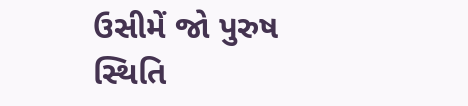ઉસીમેં જો પુરુષ સ્થિતિ